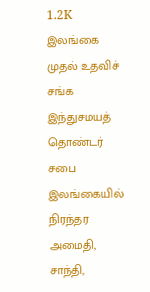1.2K
இலங்கை முதல் உதவிச் சங்க இந்துசமயத் தொண்டர் சபை இலங்கையில் நிரந்தர அமைதி, சாந்தி,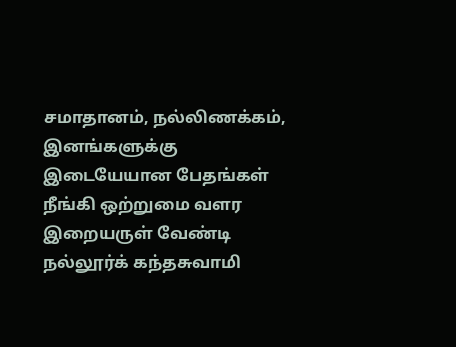சமாதானம், நல்லிணக்கம், இனங்களுக்கு இடையேயான பேதங்கள் நீங்கி ஒற்றுமை வளர இறையருள் வேண்டி நல்லூர்க் கந்தசுவாமி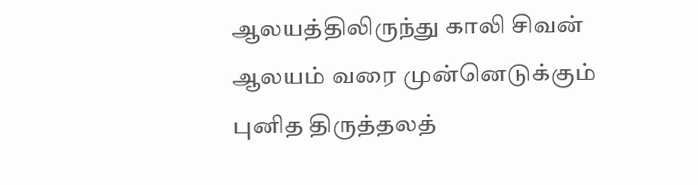ஆலயத்திலிருந்து காலி சிவன் ஆலயம் வரை முன்னெடுக்கும் புனித திருத்தலத்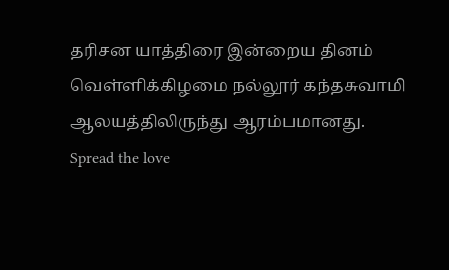தரிசன யாத்திரை இன்றைய தினம் வெள்ளிக்கிழமை நல்லூர் கந்தசுவாமி ஆலயத்திலிருந்து ஆரம்பமானது.
Spread the love